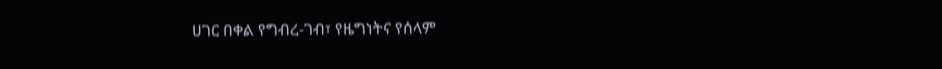ሀገር በቀል የግብረ-ገብ፣ የዜግነትና የሰላም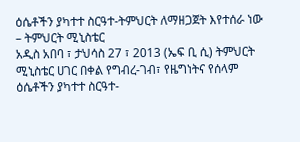ዕሴቶችን ያካተተ ስርዓተ-ትምህርት ለማዘጋጀት እየተሰራ ነው – ትምህርት ሚኒስቴር
አዲስ አበባ ፣ ታህሳስ 27 ፣ 2013 (ኤፍ ቢ ሲ) ትምህርት ሚኒስቴር ሀገር በቀል የግብረ-ገብ፣ የዜግነትና የሰላም ዕሴቶችን ያካተተ ስርዓተ-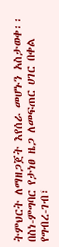ትምህርት ለማዘጋጀት እየሰራ መሆኑን አስታወቀ፡፡
በስነ-ምግባር የታነፀ ዜጋ ለመፍጠር ሀገር በቀል የግብረ-ገብ፣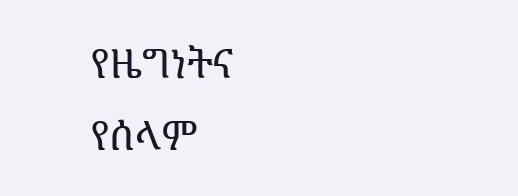የዜግነትና የሰላም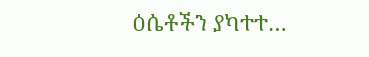ዕሴቶችን ያካተተ…